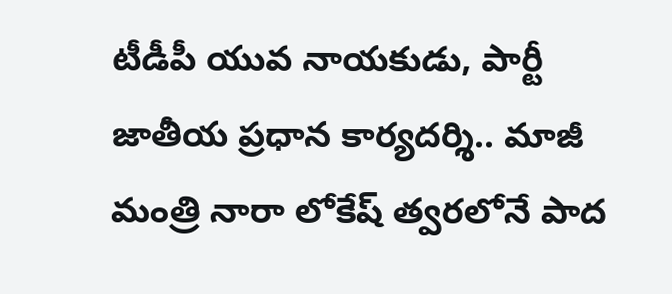టీడీపీ యువ నాయకుడు, పార్టీ జాతీయ ప్రధాన కార్యదర్శి.. మాజీ మంత్రి నారా లోకేష్ త్వరలోనే పాద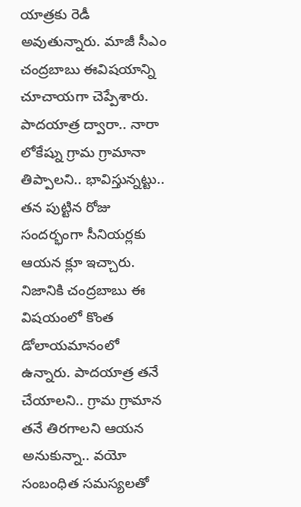యాత్రకు రెడీ అవుతున్నారు. మాజీ సీఎం చంద్రబాబు ఈవిషయాన్ని చూచాయగా చెప్పేశారు. పాదయాత్ర ద్వారా.. నారా లోకేష్ను గ్రామ గ్రామానా తిప్పాలని.. భావిస్తున్నట్టు.. తన పుట్టిన రోజు సందర్భంగా సీనియర్లకు ఆయన క్లూ ఇచ్చారు. నిజానికి చంద్రబాబు ఈ విషయంలో కొంత డోలాయమానంలో ఉన్నారు. పాదయాత్ర తనే చేయాలని.. గ్రామ గ్రామాన తనే తిరగాలని ఆయన అనుకున్నా.. వయో సంబంధిత సమస్యలతో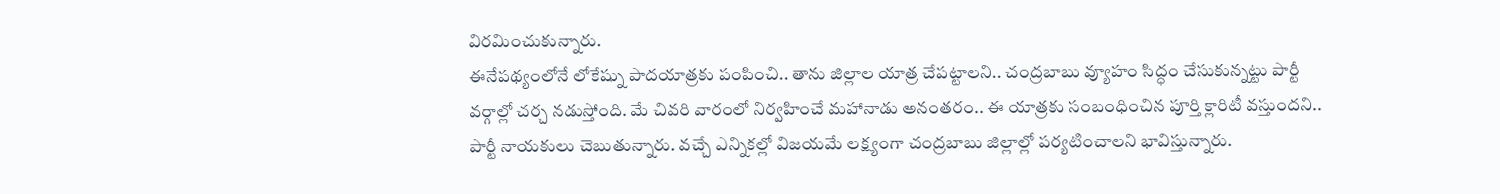విరమించుకున్నారు.
ఈనేపథ్యంలోనే లోకేష్ను పాదయాత్రకు పంపించి.. తాను జిల్లాల యాత్ర చేపట్టాలని.. చంద్రబాబు వ్యూహం సిద్ధం చేసుకున్నట్టు పార్టీ వర్గాల్లో చర్చ నడుస్తోంది. మే చివరి వారంలో నిర్వహించే మహానాడు అనంతరం.. ఈ యాత్రకు సంబంధించిన పూర్తి క్లారిటీ వస్తుందని.. పార్టీ నాయకులు చెబుతున్నారు. వచ్చే ఎన్నికల్లో విజయమే లక్ష్యంగా చంద్రబాబు జిల్లాల్లో పర్యటించాలని భావిస్తున్నారు.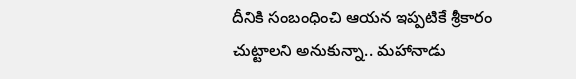దీనికి సంబంధించి ఆయన ఇప్పటికే శ్రీకారం చుట్టాలని అనుకున్నా.. మహానాడు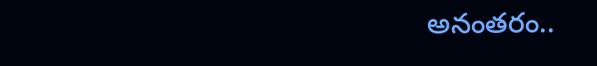అనంతరం..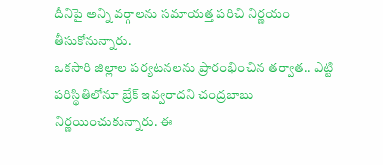దీనిపై అన్ని వర్గాలను సమాయత్త పరిచి నిర్ణయం తీసుకోనున్నారు.
ఒకసారి జిల్లాల పర్యటనలను ప్రారంభించిన తర్వాత.. ఎట్టి పరిస్థితిలోనూ బ్రేక్ ఇవ్వరాదని చంద్రబాబు నిర్ణయించుకున్నారు. ఈ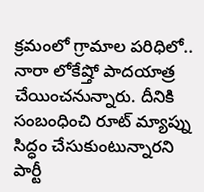క్రమంలో గ్రామాల పరిధిలో.. నారా లోకేష్తో పాదయాత్ర చేయించనున్నారు. దీనికి సంబంధించి రూట్ మ్యాప్ను సిద్ధం చేసుకుంటున్నారని పార్టీ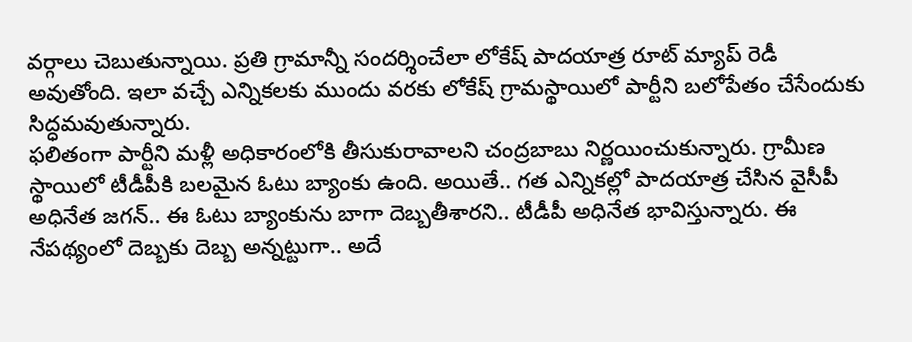వర్గాలు చెబుతున్నాయి. ప్రతి గ్రామాన్నీ సందర్శించేలా లోకేష్ పాదయాత్ర రూట్ మ్యాప్ రెడీ అవుతోంది. ఇలా వచ్చే ఎన్నికలకు ముందు వరకు లోకేష్ గ్రామస్థాయిలో పార్టీని బలోపేతం చేసేందుకు సిద్ధమవుతున్నారు.
ఫలితంగా పార్టీని మళ్లీ అధికారంలోకి తీసుకురావాలని చంద్రబాబు నిర్ణయించుకున్నారు. గ్రామీణ స్థాయిలో టీడీపీకి బలమైన ఓటు బ్యాంకు ఉంది. అయితే.. గత ఎన్నికల్లో పాదయాత్ర చేసిన వైసీపీ అధినేత జగన్.. ఈ ఓటు బ్యాంకును బాగా దెబ్బతీశారని.. టీడీపీ అధినేత భావిస్తున్నారు. ఈ నేపథ్యంలో దెబ్బకు దెబ్బ అన్నట్టుగా.. అదే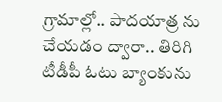గ్రామాల్లో.. పాదయాత్ర ను చేయడం ద్వారా.. తిరిగి టీడీపీ ఓటు బ్యాంకును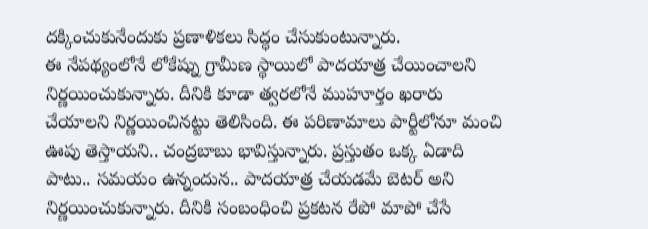దక్కించుకునేందుకు ప్రణాళికలు సిద్ధం చేసుకుంటున్నారు.
ఈ నేపథ్యంలోనే లోకేష్ను గ్రామీణ స్థాయిలో పాదయాత్ర చేయించాలని నిర్ణయించుకున్నారు. దీనికి కూడా త్వరలోనే ముహూర్తం ఖరారు చేయాలని నిర్ణయించినట్టు తెలిసింది. ఈ పరిణామాలు పార్టీలోనూ మంచి ఊపు తెస్తాయని.. చంద్రబాబు భావిస్తున్నారు. ప్రస్తుతం ఒక్క ఏడాది పాటు.. సమయం ఉన్నందున.. పాదయాత్ర చేయడమే బెటర్ అని నిర్ణయించుకున్నారు. దీనికి సంబంధించి ప్రకటన రేపో మాపో చేసే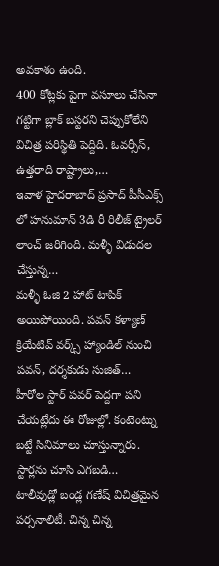అవకాశం ఉంది.
400 కోట్లకు పైగా వసూలు చేసినా గట్టిగా బ్లాక్ బస్టరని చెప్పుకోలేని విచిత్ర పరిస్థితి పెద్దిది. ఓవర్సీస్, ఉత్తరాది రాష్ట్రాలు,…
ఇవాళ హైదరాబాద్ ప్రసాద్ పీసీఎక్స్ లో హనుమాన్ 3డి రీ రిలీజ్ ట్రైలర్ లాంచ్ జరిగింది. మళ్ళీ విడుదల చేస్తున్న…
మళ్ళీ ఓజి 2 హాట్ టాపిక్ అయిపోయింది. పవన్ కళ్యాణ్ క్రియేటివ్ వర్క్స్ హ్యాండిల్ నుంచి పవన్, దర్శకుడు సుజిత్…
హీరోల స్టార్ పవర్ పెద్దగా పని చేయట్లేదు ఈ రోజుల్లో. కంటెంట్ను బట్టే సినిమాలు చూస్తున్నారు. స్టార్లను చూసి ఎగబడి…
టాలీవుడ్లో బండ్ల గణేష్ విచిత్రమైన పర్సనాలిటీ. చిన్న చిన్న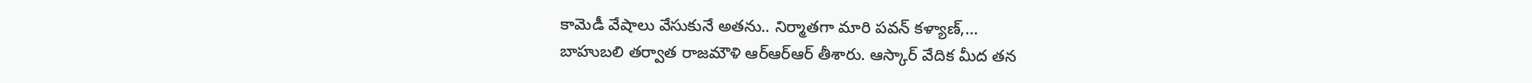కామెడీ వేషాలు వేసుకునే అతను.. నిర్మాతగా మారి పవన్ కళ్యాణ్,…
బాహుబలి తర్వాత రాజమౌళి ఆర్ఆర్ఆర్ తీశారు. ఆస్కార్ వేదిక మీద తన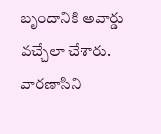బృందానికి అవార్డు వచ్చేలా చేశారు. వారణాసిని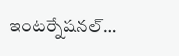ఇంటర్నేషనల్…